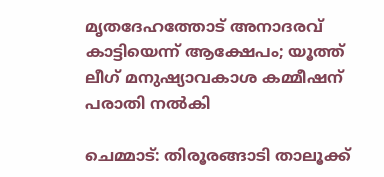മൃതദേഹത്തോട് അനാദരവ് കാട്ടിയെന്ന് ആക്ഷേപം; യൂത്ത് ലീഗ് മനുഷ്യാവകാശ കമ്മീഷന് പരാതി നല്‍കി

ചെമ്മാട്: തിരൂരങ്ങാടി താലൂക്ക്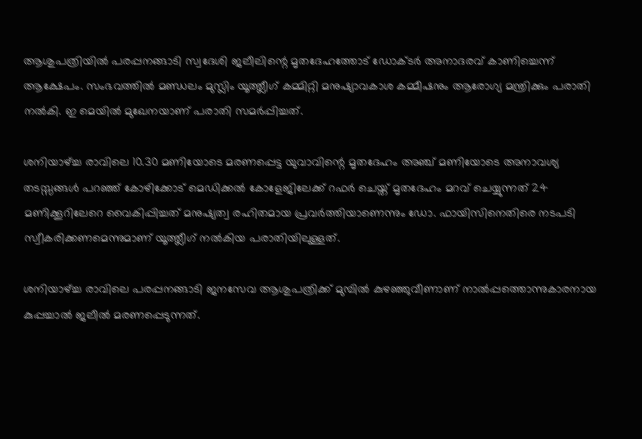ആശുപത്രിയില്‍ പരപ്പനങ്ങാടി സ്വദേശി ജലീലിന്റെ മൃതദേഹത്തോട് ഡോക്ടര്‍ അനാദരവ് കാണിച്ചെന്ന് ആക്ഷേപം. സംഭവത്തില്‍ മണ്ഡലം മുസ്ലിം യൂത്ത്ലീഗ് കമ്മിറ്റി മനുഷ്യാവകാശ കമ്മീഷനും ആരോഗ്യ മന്ത്രിക്കും പരാതി നല്‍കി. ഇ മെയില്‍ മുഖേനയാണ് പരാതി സമര്‍പ്പിച്ചത്.

ശനിയാഴ്ച്ച രാവിലെ 10.30 മണിയോടെ മരണപ്പെട്ട യുവാവിന്റെ മൃതദേഹം അഞ്ച് മണിയോടെ അനാവശ്യ തടസ്സങ്ങള്‍ പറഞ്ഞ് കോഴിക്കോട് മെഡിക്കല്‍ കോളേജിലേക്ക് റഫര്‍ ചെയ്ത് മൃതദേഹം മറവ് ചെയ്യുന്നത് 24 മണിക്കൂറിലേറെ വൈകിപ്പിച്ചത് മനുഷ്യത്വ രഹിതമായ പ്രവര്‍ത്തിയാണെന്നും ഡോ. ഫായിസിനെതിരെ നടപടി സ്വീകരിക്കണമെന്നുമാണ് യൂത്ത്ലീഗ് നല്‍കിയ പരാതിയിലുള്ളത്.

ശനിയാഴ്ച്ച രാവിലെ പരപ്പനങ്ങാടി ജനസേവ ആശുപത്രിക്ക് മുമ്പില്‍ കുഴഞ്ഞുവീണാണ് നാല്‍പ്പത്തൊന്നുകാരനായ കുപ്പച്ചാല്‍ ജലീല്‍ മരണപ്പെടുന്നത്.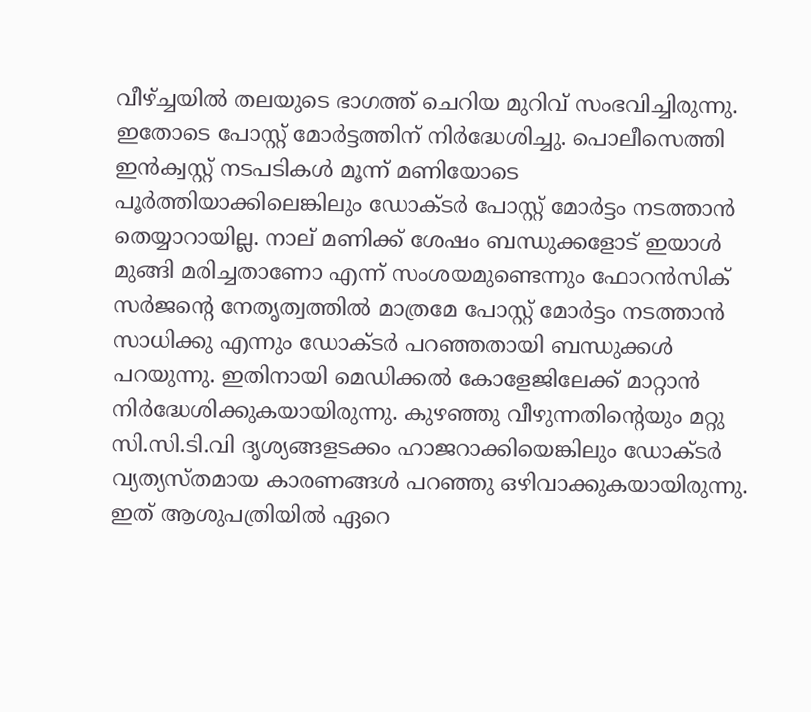വീഴ്ച്ചയില്‍ തലയുടെ ഭാഗത്ത് ചെറിയ മുറിവ് സംഭവിച്ചിരുന്നു. ഇതോടെ പോസ്റ്റ് മോര്‍ട്ടത്തിന് നിര്‍ദ്ധേശിച്ചു. പൊലീസെത്തി ഇന്‍ക്വസ്റ്റ് നടപടികള്‍ മൂന്ന് മണിയോടെ പൂര്‍ത്തിയാക്കിലെങ്കിലും ഡോക്ടര്‍ പോസ്റ്റ് മോര്‍ട്ടം നടത്താന്‍ തെയ്യാറായില്ല. നാല് മണിക്ക് ശേഷം ബന്ധുക്കളോട് ഇയാള്‍ മുങ്ങി മരിച്ചതാണോ എന്ന് സംശയമുണ്ടെന്നും ഫോറന്‍സിക് സര്‍ജന്റെ നേതൃത്വത്തില്‍ മാത്രമേ പോസ്റ്റ് മോര്‍ട്ടം നടത്താന്‍ സാധിക്കു എന്നും ഡോക്ടര്‍ പറഞ്ഞതായി ബന്ധുക്കള്‍ പറയുന്നു. ഇതിനായി മെഡിക്കല്‍ കോളേജിലേക്ക് മാറ്റാന്‍ നിര്‍ദ്ധേശിക്കുകയായിരുന്നു. കുഴഞ്ഞു വീഴുന്നതിന്റെയും മറ്റു സി.സി.ടി.വി ദൃശ്യങ്ങളടക്കം ഹാജറാക്കിയെങ്കിലും ഡോക്ടര്‍ വ്യത്യസ്തമായ കാരണങ്ങള്‍ പറഞ്ഞു ഒഴിവാക്കുകയായിരുന്നു. ഇത് ആശുപത്രിയില്‍ ഏറെ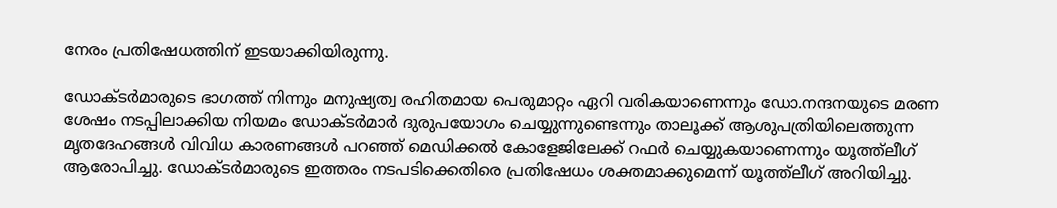നേരം പ്രതിഷേധത്തിന് ഇടയാക്കിയിരുന്നു.

ഡോക്ടര്‍മാരുടെ ഭാഗത്ത് നിന്നും മനുഷ്യത്വ രഹിതമായ പെരുമാറ്റം ഏറി വരികയാണെന്നും ഡോ.നന്ദനയുടെ മരണ ശേഷം നടപ്പിലാക്കിയ നിയമം ഡോക്ടര്‍മാര്‍ ദുരുപയോഗം ചെയ്യുന്നുണ്ടെന്നും താലൂക്ക് ആശുപത്രിയിലെത്തുന്ന മൃതദേഹങ്ങള്‍ വിവിധ കാരണങ്ങള്‍ പറഞ്ഞ് മെഡിക്കല്‍ കോളേജിലേക്ക് റഫര്‍ ചെയ്യുകയാണെന്നും യൂത്ത്ലീഗ് ആരോപിച്ചു. ഡോക്ടര്‍മാരുടെ ഇത്തരം നടപടിക്കെതിരെ പ്രതിഷേധം ശക്തമാക്കുമെന്ന് യൂത്ത്ലീഗ് അറിയിച്ചു.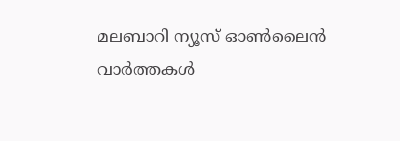മലബാറി ന്യൂസ് ഓണ്‍ലൈന്‍ വാര്‍ത്തകള്‍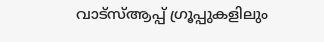വാട്‌സ്ആപ്പ് ഗ്രൂപ്പുകളിലും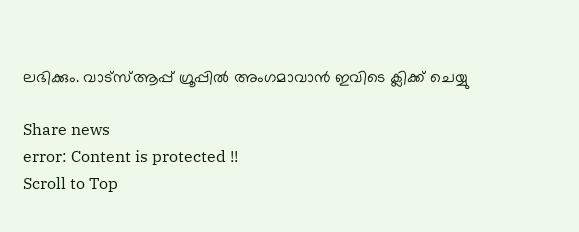ലഭിക്കും. വാട്‌സ്ആപ്പ് ഗ്രൂപ്പില്‍ അംഗമാവാന്‍ ഇവിടെ ക്ലിക്ക് ചെയ്യു

Share news
error: Content is protected !!
Scroll to Top